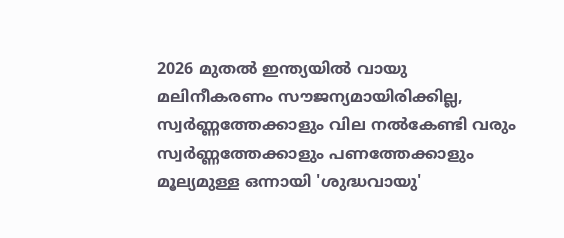2026 മുതൽ ഇന്ത്യയിൽ വായു മലിനീകരണം സൗജന്യമായിരിക്കില്ല, സ്വർണ്ണത്തേക്കാളും വില നൽകേണ്ടി വരും
സ്വർണ്ണത്തേക്കാളും പണത്തേക്കാളും മൂല്യമുള്ള ഒന്നായി 'ശുദ്ധവായു'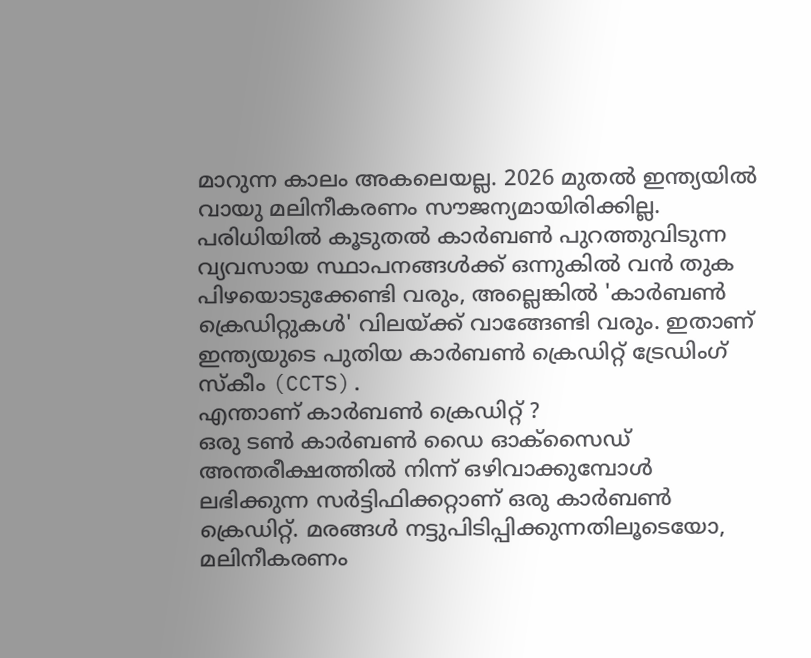മാറുന്ന കാലം അകലെയല്ല. 2026 മുതൽ ഇന്ത്യയിൽ വായു മലിനീകരണം സൗജന്യമായിരിക്കില്ല. പരിധിയിൽ കൂടുതൽ കാർബൺ പുറത്തുവിടുന്ന വ്യവസായ സ്ഥാപനങ്ങൾക്ക് ഒന്നുകിൽ വൻ തുക പിഴയൊടുക്കേണ്ടി വരും, അല്ലെങ്കിൽ 'കാർബൺ ക്രെഡിറ്റുകൾ' വിലയ്ക്ക് വാങ്ങേണ്ടി വരും. ഇതാണ് ഇന്ത്യയുടെ പുതിയ കാർബൺ ക്രെഡിറ്റ് ട്രേഡിംഗ് സ്കീം (CCTS).
എന്താണ് കാർബൺ ക്രെഡിറ്റ് ?
ഒരു ടൺ കാർബൺ ഡൈ ഓക്സൈഡ് അന്തരീക്ഷത്തിൽ നിന്ന് ഒഴിവാക്കുമ്പോൾ ലഭിക്കുന്ന സർട്ടിഫിക്കറ്റാണ് ഒരു കാർബൺ ക്രെഡിറ്റ്. മരങ്ങൾ നട്ടുപിടിപ്പിക്കുന്നതിലൂടെയോ, മലിനീകരണം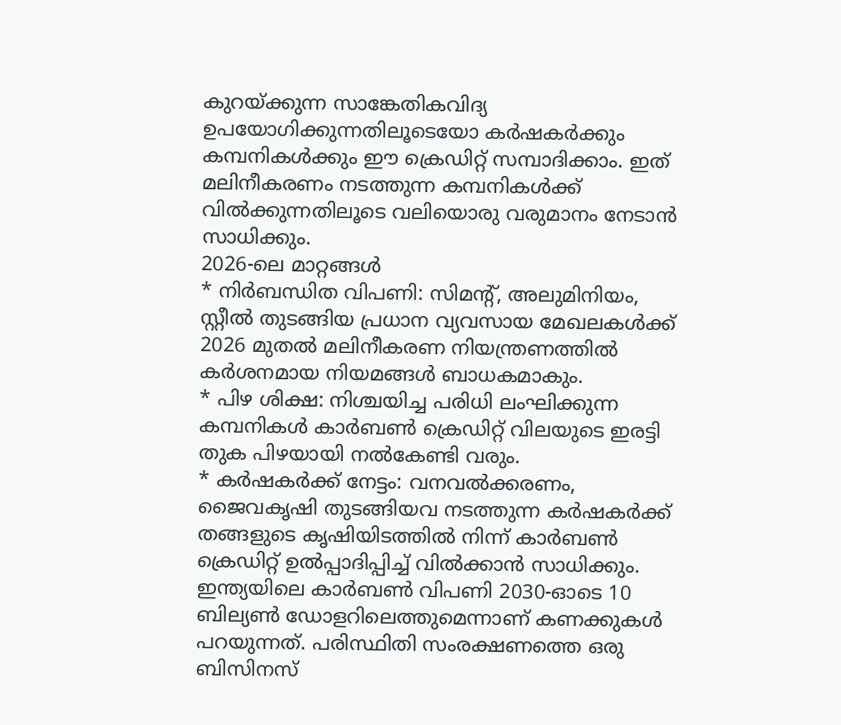കുറയ്ക്കുന്ന സാങ്കേതികവിദ്യ ഉപയോഗിക്കുന്നതിലൂടെയോ കർഷകർക്കും കമ്പനികൾക്കും ഈ ക്രെഡിറ്റ് സമ്പാദിക്കാം. ഇത് മലിനീകരണം നടത്തുന്ന കമ്പനികൾക്ക് വിൽക്കുന്നതിലൂടെ വലിയൊരു വരുമാനം നേടാൻ സാധിക്കും.
2026-ലെ മാറ്റങ്ങൾ
* നിർബന്ധിത വിപണി: സിമന്റ്, അലുമിനിയം, സ്റ്റീൽ തുടങ്ങിയ പ്രധാന വ്യവസായ മേഖലകൾക്ക് 2026 മുതൽ മലിനീകരണ നിയന്ത്രണത്തിൽ കർശനമായ നിയമങ്ങൾ ബാധകമാകും.
* പിഴ ശിക്ഷ: നിശ്ചയിച്ച പരിധി ലംഘിക്കുന്ന കമ്പനികൾ കാർബൺ ക്രെഡിറ്റ് വിലയുടെ ഇരട്ടി തുക പിഴയായി നൽകേണ്ടി വരും.
* കർഷകർക്ക് നേട്ടം: വനവൽക്കരണം, ജൈവകൃഷി തുടങ്ങിയവ നടത്തുന്ന കർഷകർക്ക് തങ്ങളുടെ കൃഷിയിടത്തിൽ നിന്ന് കാർബൺ ക്രെഡിറ്റ് ഉൽപ്പാദിപ്പിച്ച് വിൽക്കാൻ സാധിക്കും.
ഇന്ത്യയിലെ കാർബൺ വിപണി 2030-ഓടെ 10 ബില്യൺ ഡോളറിലെത്തുമെന്നാണ് കണക്കുകൾ പറയുന്നത്. പരിസ്ഥിതി സംരക്ഷണത്തെ ഒരു ബിസിനസ്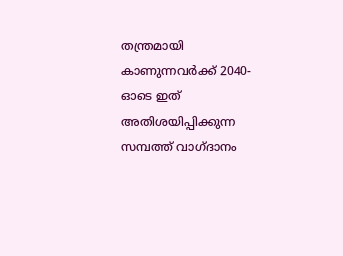തന്ത്രമായി കാണുന്നവർക്ക് 2040-ഓടെ ഇത് അതിശയിപ്പിക്കുന്ന സമ്പത്ത് വാഗ്ദാനം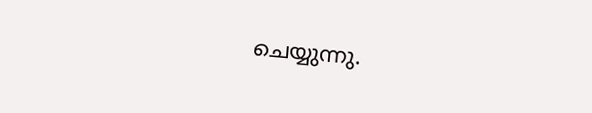ചെയ്യുന്നു.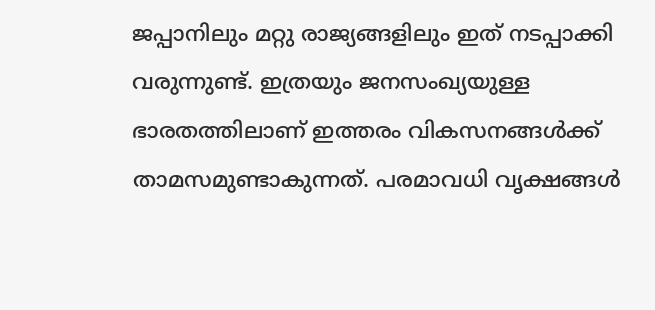ജപ്പാനിലും മറ്റു രാജ്യങ്ങളിലും ഇത് നടപ്പാക്കി വരുന്നുണ്ട്. ഇത്രയും ജനസംഖ്യയുള്ള ഭാരതത്തിലാണ് ഇത്തരം വികസനങ്ങൾക്ക് താമസമുണ്ടാകുന്നത്. പരമാവധി വൃക്ഷങ്ങൾ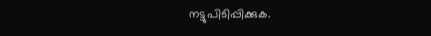നട്ടുപിടിപ്പിക്കുക.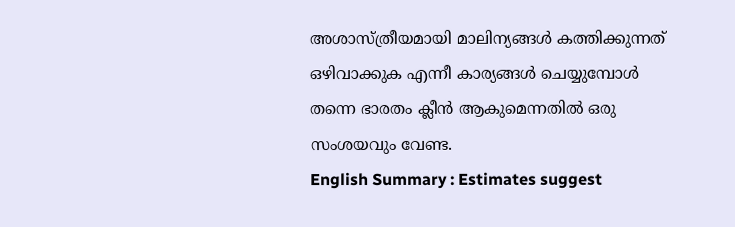അശാസ്ത്രീയമായി മാലിന്യങ്ങൾ കത്തിക്കുന്നത് ഒഴിവാക്കുക എന്നീ കാര്യങ്ങൾ ചെയ്യുമ്പോൾ തന്നെ ഭാരതം ക്ലീൻ ആകുമെന്നതിൽ ഒരു സംശയവും വേണ്ട.
English Summary : Estimates suggest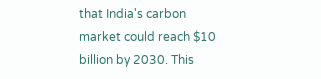that India's carbon market could reach $10 billion by 2030. This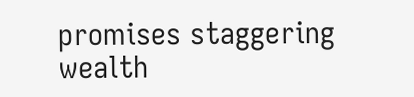promises staggering wealth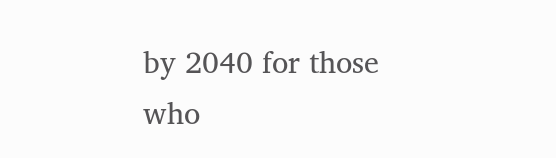by 2040 for those who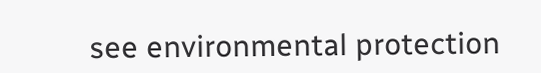see environmental protection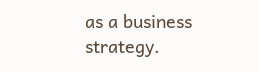as a business strategy.